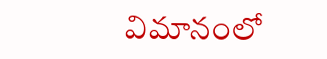విమానంలో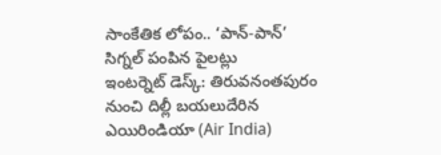సాంకేతిక లోపం.. ‘పాన్-పాన్’ సిగ్నల్ పంపిన పైలట్లు
ఇంటర్నెట్ డెస్క్: తిరువనంతపురం నుంచి దిల్లీ బయలుదేరిన ఎయిరిండియా (Air India)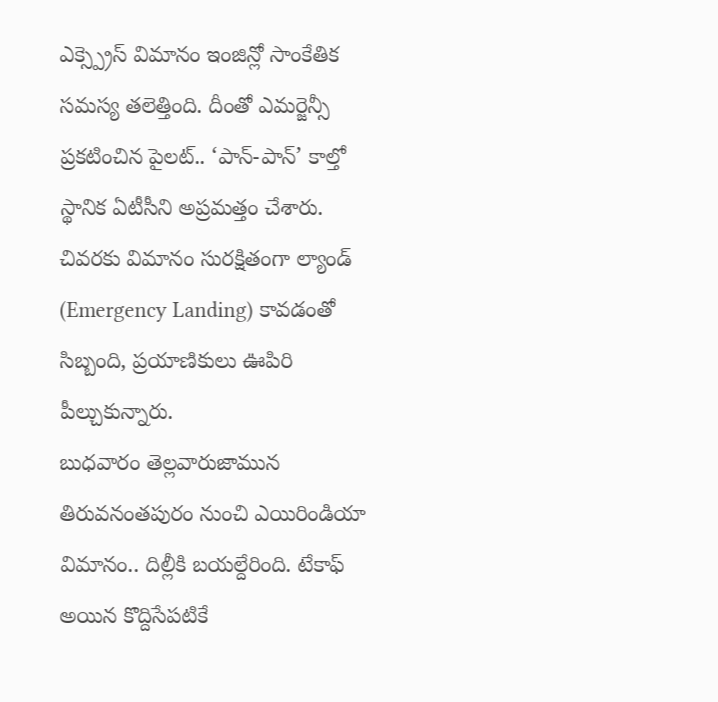ఎక్స్ప్రెస్ విమానం ఇంజిన్లో సాంకేతిక సమస్య తలెత్తింది. దీంతో ఎమర్జెన్సీ ప్రకటించిన పైలట్.. ‘పాన్-పాన్’ కాల్తో స్థానిక ఏటీసీని అప్రమత్తం చేశారు. చివరకు విమానం సురక్షితంగా ల్యాండ్ (Emergency Landing) కావడంతో సిబ్బంది, ప్రయాణికులు ఊపిరి పీల్చుకున్నారు.
బుధవారం తెల్లవారుజామున తిరువనంతపురం నుంచి ఎయిరిండియా విమానం.. దిల్లీకి బయల్దేరింది. టేకాఫ్ అయిన కొద్దిసేపటికే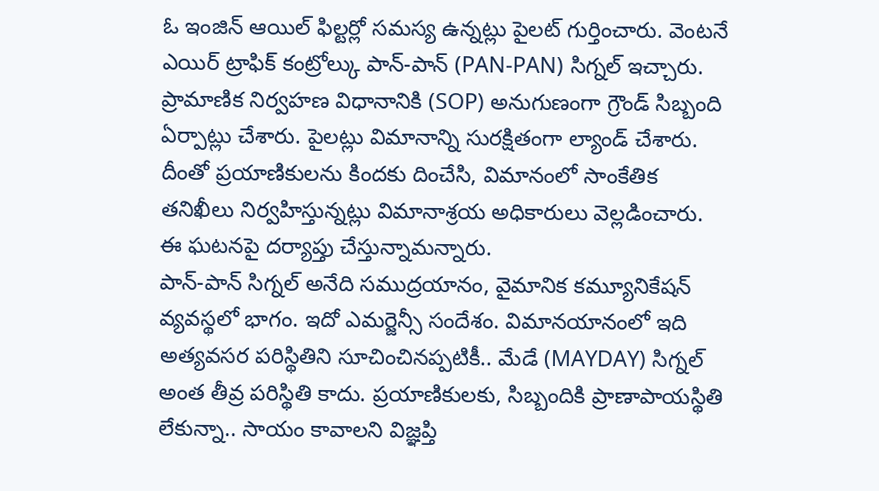ఓ ఇంజిన్ ఆయిల్ ఫిల్టర్లో సమస్య ఉన్నట్లు పైలట్ గుర్తించారు. వెంటనే ఎయిర్ ట్రాఫిక్ కంట్రోల్కు పాన్-పాన్ (PAN-PAN) సిగ్నల్ ఇచ్చారు. ప్రామాణిక నిర్వహణ విధానానికి (SOP) అనుగుణంగా గ్రౌండ్ సిబ్బంది ఏర్పాట్లు చేశారు. పైలట్లు విమానాన్ని సురక్షితంగా ల్యాండ్ చేశారు. దీంతో ప్రయాణికులను కిందకు దించేసి, విమానంలో సాంకేతిక తనిఖీలు నిర్వహిస్తున్నట్లు విమానాశ్రయ అధికారులు వెల్లడించారు. ఈ ఘటనపై దర్యాప్తు చేస్తున్నామన్నారు.
పాన్-పాన్ సిగ్నల్ అనేది సముద్రయానం, వైమానిక కమ్యూనికేషన్ వ్యవస్థలో భాగం. ఇదో ఎమర్జెన్సీ సందేశం. విమానయానంలో ఇది అత్యవసర పరిస్థితిని సూచించినప్పటికీ.. మేడే (MAYDAY) సిగ్నల్ అంత తీవ్ర పరిస్థితి కాదు. ప్రయాణికులకు, సిబ్బందికి ప్రాణాపాయస్థితి లేకున్నా.. సాయం కావాలని విజ్ఞప్తి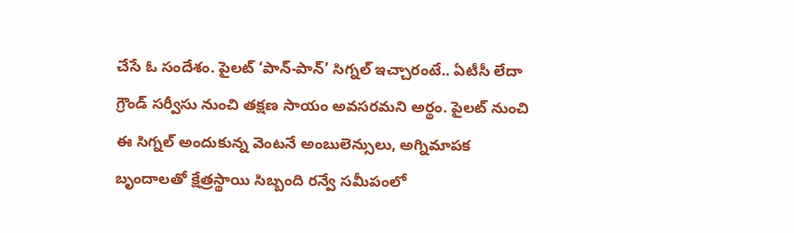చేసే ఓ సందేశం. పైలట్ ‘పాన్-పాన్’ సిగ్నల్ ఇచ్చారంటే.. ఏటీసీ లేదా గ్రౌండ్ సర్వీసు నుంచి తక్షణ సాయం అవసరమని అర్థం. పైలట్ నుంచి ఈ సిగ్నల్ అందుకున్న వెంటనే అంబులెన్సులు, అగ్నిమాపక బృందాలతో క్షేత్రస్థాయి సిబ్బంది రన్వే సమీపంలో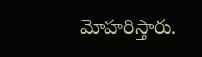మోహరిస్తారు.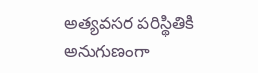అత్యవసర పరిస్థితికి అనుగుణంగా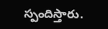స్పందిస్తారు.